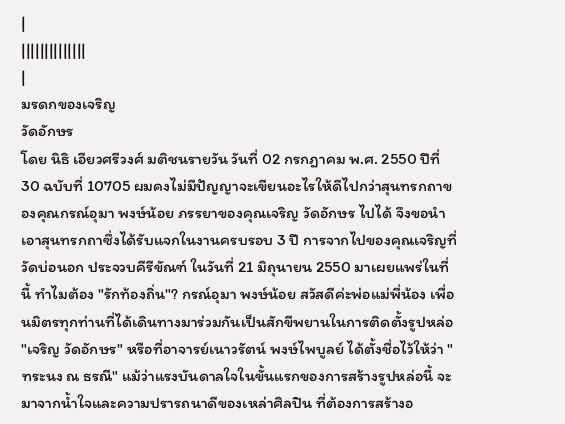|
||||||||||||||
|
มรดกของเจริญ
วัดอักษร
โดย นิธิ เอียวศรีวงศ์ มติชนรายวัน วันที่ 02 กรกฎาคม พ.ศ. 2550 ปีที่ 30 ฉบับที่ 10705 ผมคงไม่มีปัญญาจะเขียนอะไรให้ดีไปกว่าสุนทรกถาของคุณกรณ์อุมา พงษ์น้อย ภรรยาของคุณเจริญ วัดอักษร ไปได้ จึงขอนำเอาสุนทรกถาซึ่งได้รับแจกในงานครบรอบ 3 ปี การจากไปของคุณเจริญที่วัดบ่อนอก ประจวบคีรีขัณฑ์ ในวันที่ 21 มิถุนายน 2550 มาเผยแพร่ในที่นี้ ทำไมต้อง "รักท้องถิ่น"? กรณ์อุมา พงษ์น้อย สวัสดีค่ะพ่อแม่พี่น้อง เพื่อนมิตรทุกท่านที่ได้เดินทางมาร่วมกันเป็นสักขีพยานในการติดตั้งรูปหล่อ "เจริญ วัดอักษร" หรือที่อาจารย์เนาวรัตน์ พงษ์ไพบูลย์ ได้ตั้งชื่อไว้ให้ว่า "ทระนง ณ ธรณี" แม้ว่าแรงบันดาลใจในขั้นแรกของการสร้างรูปหล่อนี้ จะมาจากน้ำใจและความปรารถนาดีของเหล่าศิลปิน ที่ต้องการสร้างอ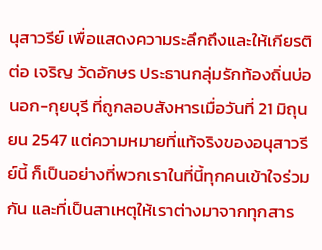นุสาวรีย์ เพื่อแสดงความระลึกถึงและให้เกียรติต่อ เจริญ วัดอักษร ประธานกลุ่มรักท้องถิ่นบ่อนอก-กุยบุรี ที่ถูกลอบสังหารเมื่อวันที่ 21 มิถุนยน 2547 แต่ความหมายที่แท้จริงของอนุสาวรีย์นี้ ก็เป็นอย่างที่พวกเราในที่นี้ทุกคนเข้าใจร่วมกัน และที่เป็นสาเหตุให้เราต่างมาจากทุกสาร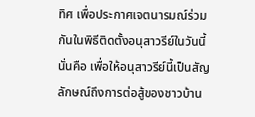ทิศ เพื่อประกาศเจตนารมณ์ร่วมกันในพิธีติดตั้งอนุสาวรีย์ในวันนี้ นั่นคือ เพื่อให้อนุสาวรีย์นี้เป็นสัญลักษณ์ถึงการต่อสู้ของชาวบ้าน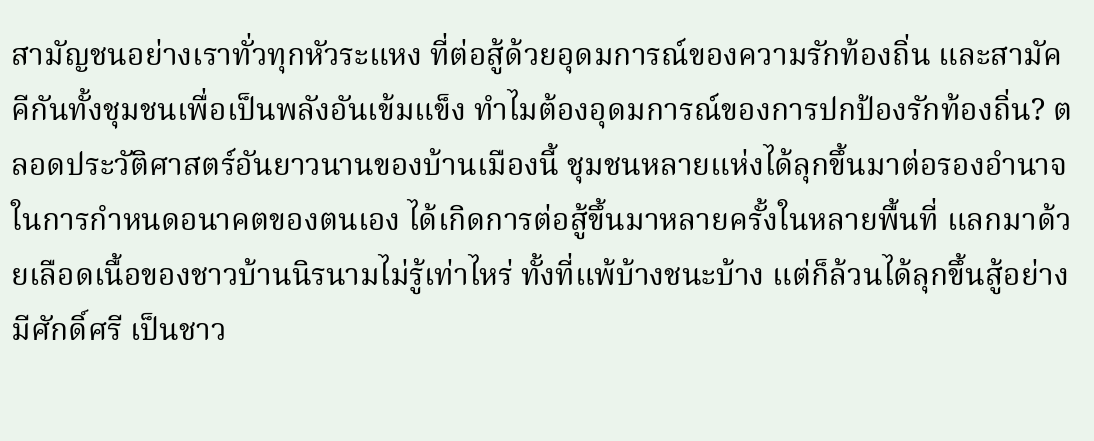สามัญชนอย่างเราทั่วทุกหัวระแหง ที่ต่อสู้ด้วยอุดมการณ์ของความรักท้องถิ่น และสามัคคีกันทั้งชุมชนเพื่อเป็นพลังอันเข้มแข็ง ทำไมต้องอุดมการณ์ของการปกป้องรักท้องถิ่น? ตลอดประวัติศาสตร์อันยาวนานของบ้านเมืองนี้ ชุมชนหลายแห่งได้ลุกขึ้นมาต่อรองอำนาจในการกำหนดอนาคตของตนเอง ได้เกิดการต่อสู้ขึ้นมาหลายครั้งในหลายพื้นที่ แลกมาด้วยเลือดเนื้อของชาวบ้านนิรนามไม่รู้เท่าไหร่ ทั้งที่แพ้บ้างชนะบ้าง แต่ก็ล้วนได้ลุกขึ้นสู้อย่างมีศักดิ์ศรี เป็นชาว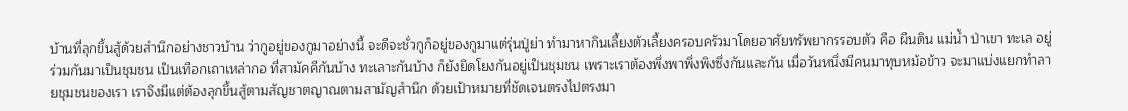บ้านที่ลุกขึ้นสู้ด้วยสำนึกอย่างชาวบ้าน ว่ากูอยู่ของกูมาอย่างนี้ จะดีจะชั่วกูก็อยู่ของกูมาแต่รุ่นปู่ย่า ทำมาหากินเลี้ยงตัวเลี้ยงครอบครัวมาโดยอาศัยทรัพยากรรอบตัว คือ ผืนดิน แม่น้ำ ป่าเขา ทะเล อยู่ร่วมกันมาเป็นชุมชน เป็นเทือกเถาเหล่ากอ ที่สามัคคีกันบ้าง ทะเลาะกันบ้าง ก็ยังยึดโยงกันอยู่เป็นชุมชน เพราะเราต้องพึ่งพาพึ่งพิงซึ่งกันและกัน เมื่อวันหนึ่งมีคนมาทุบหม้อข้าว จะมาแบ่งแยกทำลายชุมชนของเรา เราจึงมีแต่ต้องลุกขึ้นสู้ตามสัญชาตญาณตามสามัญสำนึก ด้วยเป้าหมายที่ชัดเจนตรงไปตรงมา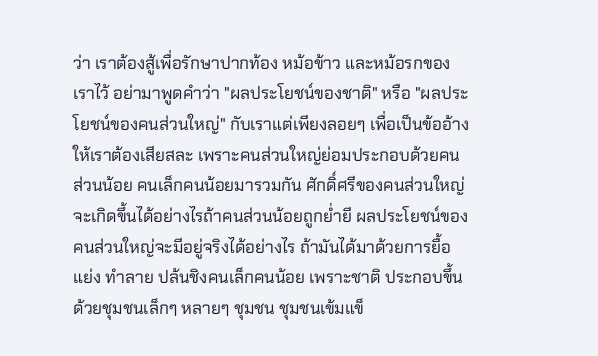ว่า เราต้องสู้เพื่อรักษาปากท้อง หม้อข้าว และหม้อรกของเราไว้ อย่ามาพูดคำว่า "ผลประโยชน์ของชาติ" หรือ "ผลประโยชน์ของคนส่วนใหญ่" กับเราแต่เพียงลอยๆ เพื่อเป็นข้ออ้างให้เราต้องเสียสละ เพราะคนส่วนใหญ่ย่อมประกอบด้วยคนส่วนน้อย คนเล็กคนน้อยมารวมกัน ศักดิ์ศรีของคนส่วนใหญ่ จะเกิดขึ้นได้อย่างไรถ้าคนส่วนน้อยถูกย่ำยี ผลประโยชน์ของคนส่วนใหญ่จะมีอยู่จริงได้อย่างไร ถ้ามันได้มาด้วยการยื้อแย่ง ทำลาย ปล้นชิงคนเล็กคนน้อย เพราะชาติ ประกอบขึ้นด้วยชุมชนเล็กๆ หลายๆ ชุมชน ชุมชนเข้มแข็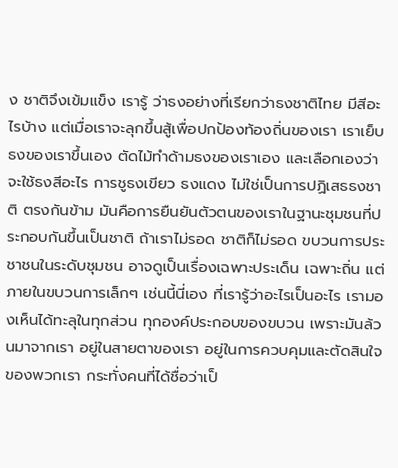ง ชาติจึงเข้มแข็ง เรารู้ ว่าธงอย่างที่เรียกว่าธงชาติไทย มีสีอะไรบ้าง แต่เมื่อเราจะลุกขึ้นสู้เพื่อปกป้องท้องถิ่นของเรา เราเย็บธงของเราขึ้นเอง ตัดไม้ทำด้ามธงของเราเอง และเลือกเองว่าจะใช้ธงสีอะไร การชูธงเขียว ธงแดง ไม่ใช่เป็นการปฏิเสธธงชาติ ตรงกันข้าม มันคือการยืนยันตัวตนของเราในฐานะชุมชนที่ประกอบกันขึ้นเป็นชาติ ถ้าเราไม่รอด ชาติก็ไม่รอด ขบวนการประชาชนในระดับชุมชน อาจดูเป็นเรื่องเฉพาะประเด็น เฉพาะถิ่น แต่ภายในขบวนการเล็กๆ เช่นนี้นี่เอง ที่เรารู้ว่าอะไรเป็นอะไร เรามองเห็นได้ทะลุในทุกส่วน ทุกองค์ประกอบของขบวน เพราะมันล้วนมาจากเรา อยู่ในสายตาของเรา อยู่ในการควบคุมและตัดสินใจของพวกเรา กระทั่งคนที่ได้ชื่อว่าเป็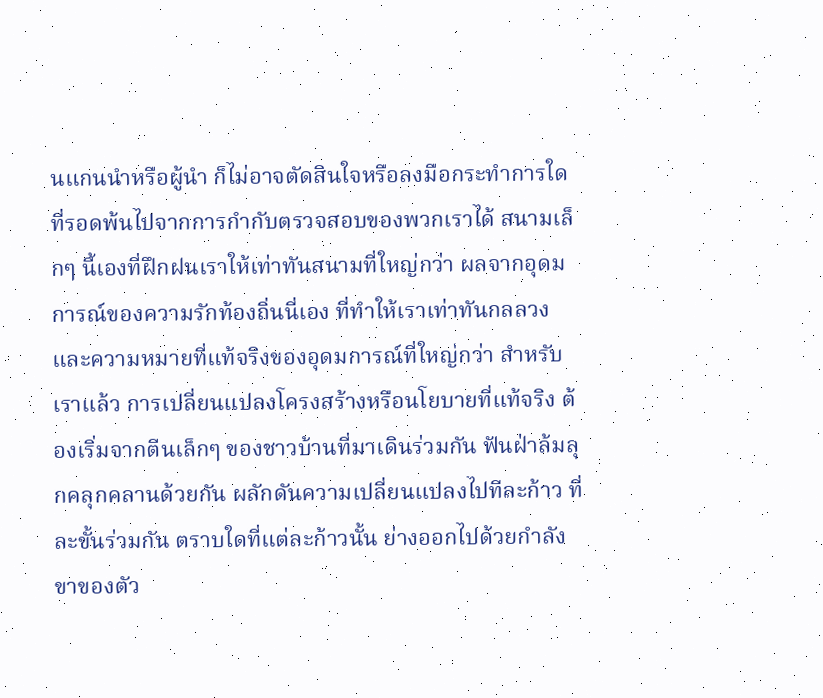นแกนนำหรือผู้นำ ก็ไม่อาจตัดสินใจหรือลงมือกระทำการใด ที่รอดพ้นไปจากการกำกับตรวจสอบของพวกเราได้ สนามเล็กๆ นี้เองที่ฝึกฝนเราให้เท่าทันสนามที่ใหญ่กว่า ผลจากอุดมการณ์ของความรักท้องถิ่นนี่เอง ที่ทำให้เราเท่าทันกลลวง และความหมายที่แท้จริงของอุดมการณ์ที่ใหญ่กว่า สำหรับเราแล้ว การเปลี่ยนแปลงโครงสร้างหรือนโยบายที่แท้จริง ต้องเริ่มจากตีนเล็กๆ ของชาวบ้านที่มาเดินร่วมกัน ฟันฝ่าล้มลุกคลุกคลานด้วยกัน ผลักดันความเปลี่ยนแปลงไปทีละก้าว ที่ละขั้นร่วมกัน ตราบใดที่แต่ละก้าวนั้น ย่างออกไปด้วยกำลังขาของตัว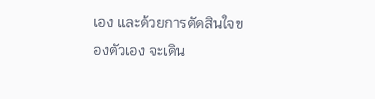เอง และด้วยการตัดสินใจของตัวเอง จะเดิน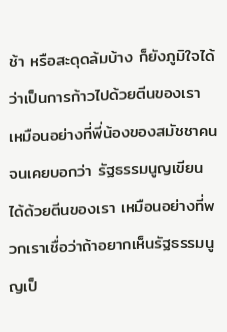ช้า หรือสะดุดล้มบ้าง ก็ยังภูมิใจได้ว่าเป็นการก้าวไปด้วยตีนของเรา เหมือนอย่างที่พี่น้องของสมัชชาคนจนเคยบอกว่า รัฐธรรมนูญเขียนได้ด้วยตีนของเรา เหมือนอย่างที่พวกเราเชื่อว่าถ้าอยากเห็นรัฐธรรมนูญเป็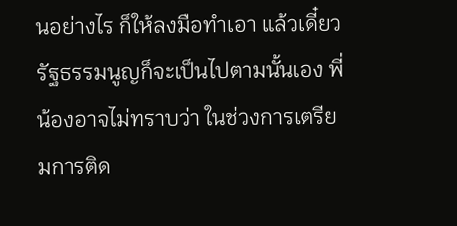นอย่างไร ก็ให้ลงมือทำเอา แล้วเดี๋ยวรัฐธรรมนูญก็จะเป็นไปตามนั้นเอง พี่น้องอาจไม่ทราบว่า ในช่วงการเตรียมการติด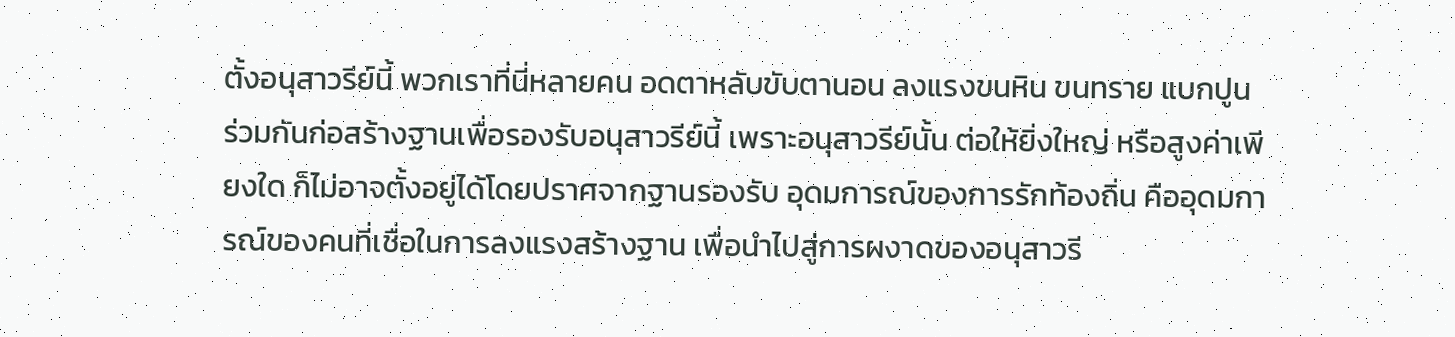ตั้งอนุสาวรีย์นี้ พวกเราที่นี่หลายคน อดตาหลับขับตานอน ลงแรงขนหิน ขนทราย แบกปูน ร่วมกันก่อสร้างฐานเพื่อรองรับอนุสาวรีย์นี้ เพราะอนุสาวรีย์นั้น ต่อให้ยิ่งใหญ่ หรือสูงค่าเพียงใด ก็ไม่อาจตั้งอยู่ได้โดยปราศจากฐานรองรับ อุดมการณ์ของการรักท้องถิ่น คืออุดมการณ์ของคนที่เชื่อในการลงแรงสร้างฐาน เพื่อนำไปสู่การผงาดของอนุสาวรี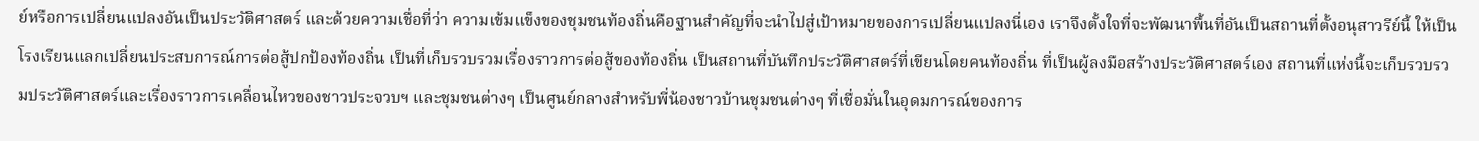ย์หรือการเปลี่ยนแปลงอันเป็นประวัติศาสตร์ และด้วยความเชื่อที่ว่า ความเข้มแข็งของชุมชนท้องถิ่นคือฐานสำคัญที่จะนำไปสู่เป้าหมายของการเปลี่ยนแปลงนี่เอง เราจึงตั้งใจที่จะพัฒนาพื้นที่อันเป็นสถานที่ตั้งอนุสาวรีย์นี้ ให้เป็นโรงเรียนแลกเปลี่ยนประสบการณ์การต่อสู้ปกป้องท้องถิ่น เป็นที่เก็บรวบรวมเรื่องราวการต่อสู้ของท้องถิ่น เป็นสถานที่บันทึกประวัติศาสตร์ที่เขียนโดยคนท้องถิ่น ที่เป็นผู้ลงมือสร้างประวัติศาสตร์เอง สถานที่แห่งนี้จะเก็บรวบรวมประวัติศาสตร์และเรื่องราวการเคลื่อนไหวของชาวประจวบฯ และชุมชนต่างๆ เป็นศูนย์กลางสำหรับพี่น้องชาวบ้านชุมชนต่างๆ ที่เชื่อมั่นในอุดมการณ์ของการ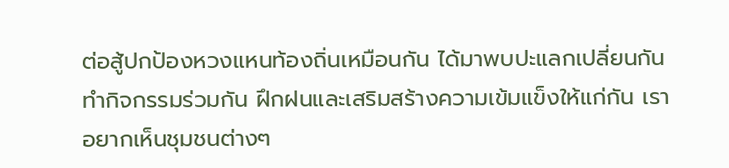ต่อสู้ปกป้องหวงแหนท้องถิ่นเหมือนกัน ได้มาพบปะแลกเปลี่ยนกัน ทำกิจกรรมร่วมกัน ฝึกฝนและเสริมสร้างความเข้มแข็งให้แก่กัน เราอยากเห็นชุมชนต่างๆ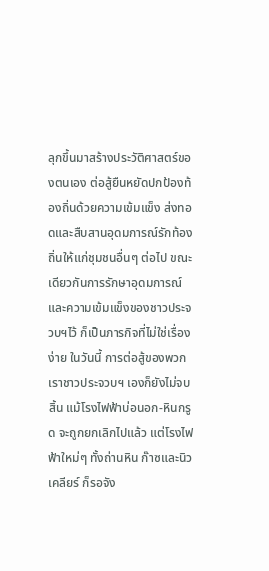ลุกขึ้นมาสร้างประวัติศาสตร์ของตนเอง ต่อสู้ยืนหยัดปกป้องท้องถิ่นด้วยความเข้มแข็ง ส่งทอดและสืบสานอุดมการณ์รักท้องถิ่นให้แก่ชุมชนอื่นๆ ต่อไป ขณะเดียวกันการรักษาอุดมการณ์และความเข้มแข็งของชาวประจวบฯไว้ ก็เป็นภารกิจที่ไม่ใช่เรื่องง่าย ในวันนี้ การต่อสู้ของพวกเราชาวประจวบฯ เองก็ยังไม่จบสิ้น แม้โรงไฟฟ้าบ่อนอก-หินกรูด จะถูกยกเลิกไปแล้ว แต่โรงไฟฟ้าใหม่ๆ ทั้งถ่านหิน ก๊าซและนิวเคลียร์ ก็รอจัง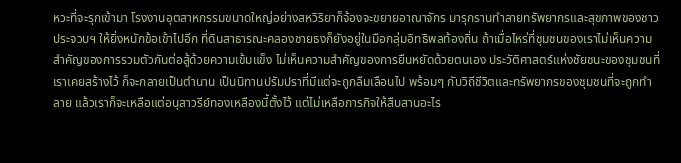หวะที่จะรุกเข้ามา โรงงานอุตสาหกรรมขนาดใหญ่อย่างสหวิริยาก็จ้องจะขยายอาณาจักร มารุกรานทำลายทรัพยากรและสุขภาพของชาวประจวบฯ ให้ยิ่งหนักข้อเข้าไปอีก ที่ดินสาธารณะคลองชายธงก็ยังอยู่ในมือกลุ่มอิทธิพลท้องถิ่น ถ้าเมื่อไหร่ที่ชุมชนของเราไม่เห็นความสำคัญของการรวมตัวกันต่อสู้ด้วยความเข้มแข็ง ไม่เห็นความสำคัญของการยืนหยัดด้วยตนเอง ประวัติศาสตร์แห่งชัยชนะของชุมชนที่เราเคยสร้างไว้ ก็จะกลายเป็นตำนาน เป็นนิทานปรัมปราที่มีแต่จะถูกลืมเลือนไป พร้อมๆ กับวิถีชีวิตและทรัพยากรของชุมชนที่จะถูกทำลาย แล้วเราก็จะเหลือแต่อนุสาวรีย์ทองเหลืองนี้ตั้งไว้ แต่ไม่เหลือภารกิจให้สืบสานอะไร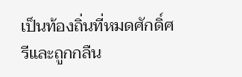เป็นท้องถิ่นที่หมดศักดิ์ศรีและถูกกลืน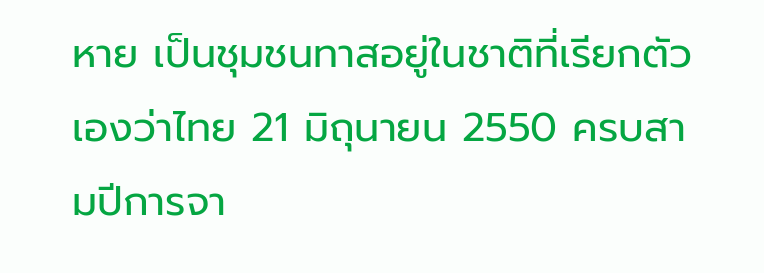หาย เป็นชุมชนทาสอยู่ในชาติที่เรียกตัวเองว่าไทย 21 มิถุนายน 2550 ครบสามปีการจา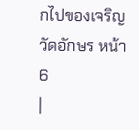กไปของเจริญ วัดอักษร หน้า 6
|